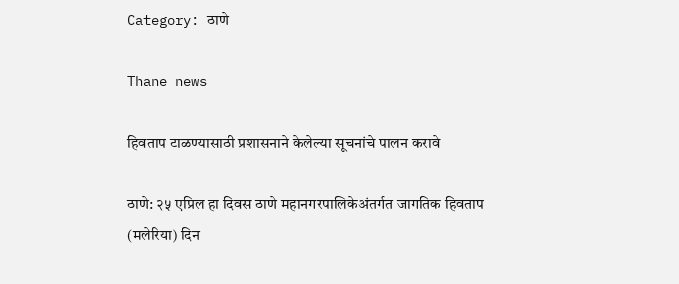Category: ठाणे

Thane news

हिवताप टाळण्यासाठी प्रशासनाने केलेल्या सूचनांचे पालन करावे

ठाणे: २५ एप्रिल हा दिवस ठाणे महानगरपालिकेअंतर्गत जागतिक हिवताप (मलेरिया) दिन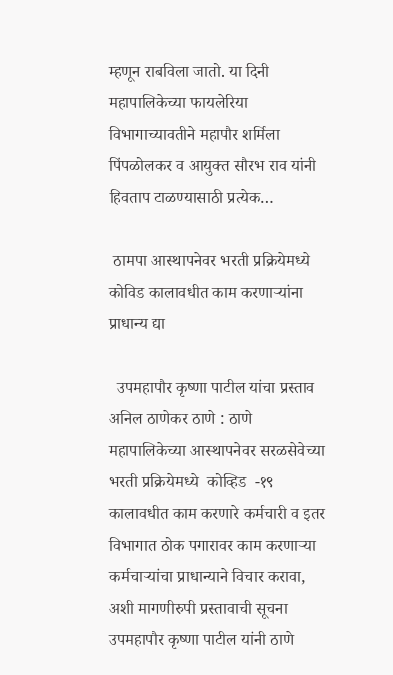म्हणून राबविला जातो. या दिनी महापालिकेच्या फायलेरिया विभागाच्यावतीने महापौर शर्मिला पिंपळोलकर व आयुक्त सौरभ राव यांनी हिवताप टाळण्यासाठी प्रत्येक…

 ठामपा आस्थापनेवर भरती प्रक्रियेमध्ये कोविड कालावधीत काम करणाऱ्यांना प्राधान्य द्या

  उपमहापौर कृष्णा पाटील यांचा प्रस्ताव अनिल ठाणेकर ठाणे : ठाणे महापालिकेच्या आस्थापनेवर सरळसेवेच्या भरती प्रक्रियेमध्ये  कोव्हिड  -१९ कालावधीत काम करणारे कर्मचारी व इतर विभागात ठोक पगारावर काम करणाऱ्या कर्मचाऱ्यांचा प्राधान्याने विचार करावा, अशी मागणीरुपी प्रस्तावाची सूचना उपमहापौर कृष्णा पाटील यांनी ठाणे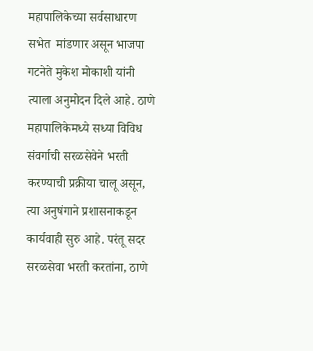महापालिकेच्या सर्वसाधारण सभेत  मांडणार असून भाजपा गटनेते मुकेश मोकाशी यांनी त्याला अनुमोदन दिले आहे. ठाणे महापालिकेमध्ये सध्या विविध संवर्गाची सरळसेवेने भरती करण्याची प्रक्रीया चालू असून, त्या अनुषंगाने प्रशासनाकडून कार्यवाही सुरु आहे. परंतू सदर सरळसेवा भरती करतांना, ठाणे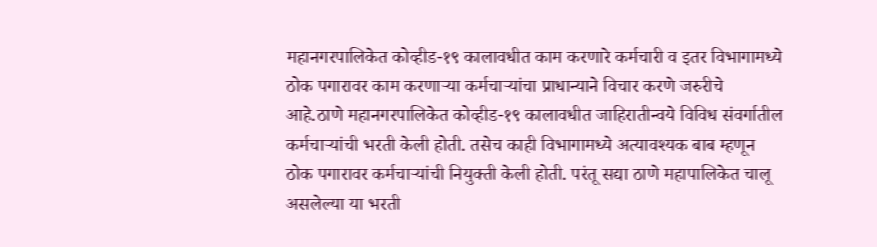महानगरपालिकेत कोव्हीड-१९ कालावधीत काम करणारे कर्मचारी व इतर विभागामध्ये ठोक पगारावर काम करणाऱ्या कर्मचाऱ्यांचा प्राधान्याने विचार करणे जरुरीचे आहे.ठाणे महानगरपालिकेत कोव्हीड-१९ कालावधीत जाहिरातीन्वये विविध संवर्गातील कर्मचाऱ्यांची भरती केली होती. तसेच काही विभागामध्ये अत्यावश्यक बाब म्हणून ठोक पगारावर कर्मचाऱ्यांची नियुक्ती केली होती. परंतू सद्या ठाणे महापालिकेत चालू असलेल्या या भरती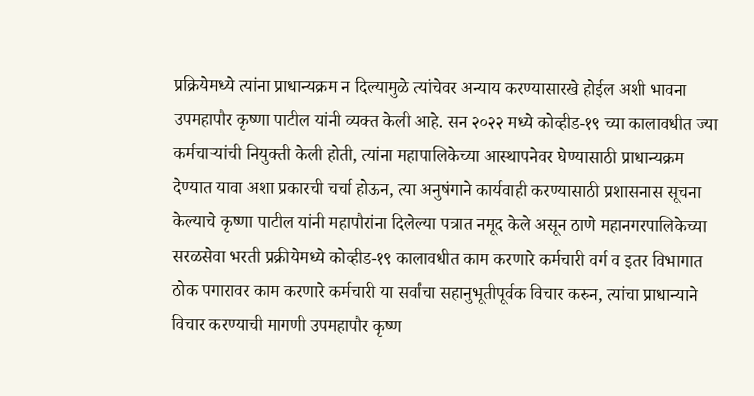प्रक्रियेमध्ये त्यांना प्राधान्यक्रम न दिल्यामुळे त्यांचेवर अन्याय करण्यासारखे होईल अशी भावना उपमहापौर कृष्णा पाटील यांनी व्यक्त केली आहे. सन २०२२ मध्ये कोव्हीड-१९ च्या कालावधीत ज्या कर्मचाऱ्यांची नियुक्ती केली होती, त्यांना महापालिकेच्या आस्थापनेवर घेण्यासाठी प्राधान्यक्रम देण्यात यावा अशा प्रकारची चर्चा होऊन, त्या अनुषंगाने कार्यवाही करण्यासाठी प्रशासनास सूचना केल्याचे कृष्णा पाटील यांनी महापौरांना दिलेल्या पत्रात नमूद केले असून ठाणे महानगरपालिकेच्या सरळसेवा भरती प्रक्रीयेमध्ये कोव्हीड-१९ कालावधीत काम करणारे कर्मचारी वर्ग व इतर विभागात ठोक पगारावर काम करणारे कर्मचारी या सर्वांचा सहानुभूतीपूर्वक विचार करुन, त्यांचा प्राधान्याने विचार करण्याची मागणी उपमहापौर कृष्ण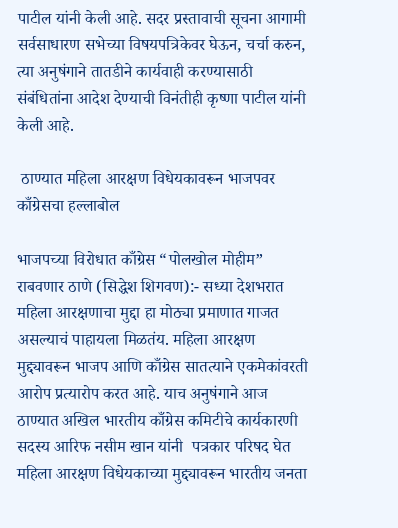पाटील यांनी केली आहे. सदर प्रस्तावाची सूचना आगामी सर्वसाधारण सभेच्या विषयपत्रिकेवर घेऊन, चर्चा करुन, त्या अनुषंगाने तातडीने कार्यवाही करण्यासाठी संबंधितांना आदेश देण्याची विनंतीही कृष्णा पाटील यांनी केली आहे.

 ठाण्यात महिला आरक्षण विधेयकावरून भाजपवर काँग्रेसचा हल्लाबोल

भाजपच्या विरोधात काँग्रेस “पोलखोल मोहीम” राबवणार ठाणे (सिद्धेश शिगवण):- सध्या देशभरात महिला आरक्षणाचा मुद्दा हा मोठ्या प्रमाणात गाजत असल्याचं पाहायला मिळतंय. महिला आरक्षण मुद्द्यावरून भाजप आणि काँग्रेस सातत्याने एकमेकांवरती आरोप प्रत्यारोप करत आहे. याच अनुषंगाने आज ठाण्यात अखिल भारतीय काँग्रेस कमिटीचे कार्यकारणी सदस्य आरिफ नसीम खान यांनी  पत्रकार परिषद घेत महिला आरक्षण विधेयकाच्या मुद्द्यावरून भारतीय जनता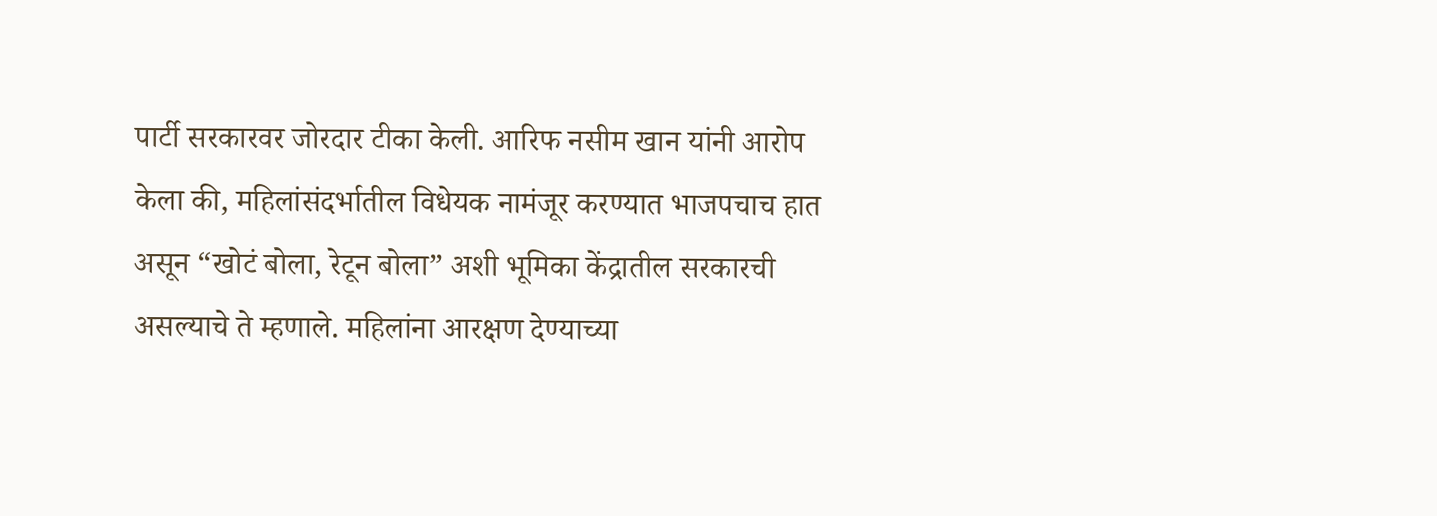पार्टी सरकारवर जोरदार टीका केली. आरिफ नसीम खान यांनी आरोप केला की, महिलांसंदर्भातील विधेयक नामंजूर करण्यात भाजपचाच हात असून “खोटं बोला, रेटून बोला” अशी भूमिका केंद्रातील सरकारची असल्याचे ते म्हणाले. महिलांना आरक्षण देण्याच्या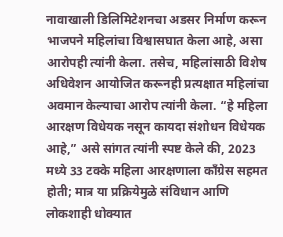नावाखाली डिलिमिटेशनचा अडसर निर्माण करून भाजपने महिलांचा विश्वासघात केला आहे, असा आरोपही त्यांनी केला. तसेच, महिलांसाठी विशेष अधिवेशन आयोजित करूनही प्रत्यक्षात महिलांचा अवमान केल्याचा आरोप त्यांनी केला. “हे महिला आरक्षण विधेयक नसून कायदा संशोधन विधेयक आहे,” असे सांगत त्यांनी स्पष्ट केले की, 2023 मध्ये 33 टक्के महिला आरक्षणाला काँग्रेस सहमत होती; मात्र या प्रक्रियेमुळे संविधान आणि लोकशाही धोक्यात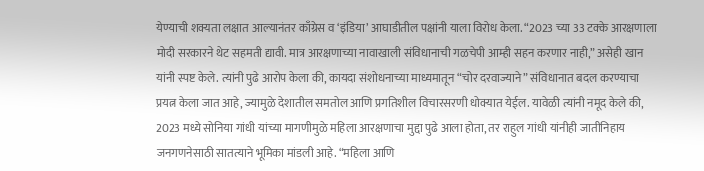येण्याची शक्यता लक्षात आल्यानंतर काँग्रेस व ‘इंडिया’ आघाडीतील पक्षांनी याला विरोध केला. “2023 च्या 33 टक्के आरक्षणाला मोदी सरकारने थेट सहमती द्यावी. मात्र आरक्षणाच्या नावाखाली संविधानाची गळचेपी आम्ही सहन करणार नाही,” असेही खान यांनी स्पष्ट केले. त्यांनी पुढे आरोप केला की, कायदा संशोधनाच्या माध्यमातून “चोर दरवाज्याने” संविधानात बदल करण्याचा प्रयत्न केला जात आहे, ज्यामुळे देशातील समतोल आणि प्रगतिशील विचारसरणी धोक्यात येईल. यावेळी त्यांनी नमूद केले की, 2023 मध्ये सोनिया गांधी यांच्या मागणीमुळे महिला आरक्षणाचा मुद्दा पुढे आला होता, तर राहुल गांधी यांनीही जातीनिहाय जनगणनेसाठी सातत्याने भूमिका मांडली आहे. “महिला आणि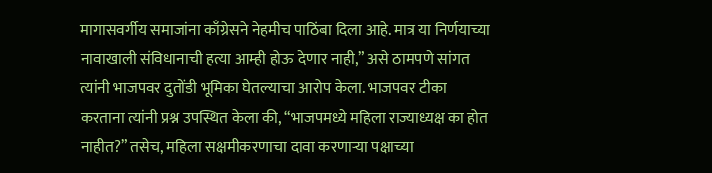मागासवर्गीय समाजांना काँग्रेसने नेहमीच पाठिंबा दिला आहे. मात्र या निर्णयाच्या नावाखाली संविधानाची हत्या आम्ही होऊ देणार नाही,” असे ठामपणे सांगत त्यांनी भाजपवर दुतोंडी भूमिका घेतल्याचा आरोप केला. भाजपवर टीका करताना त्यांनी प्रश्न उपस्थित केला की, “भाजपमध्ये महिला राज्याध्यक्ष का होत नाहीत?” तसेच, महिला सक्षमीकरणाचा दावा करणाऱ्या पक्षाच्या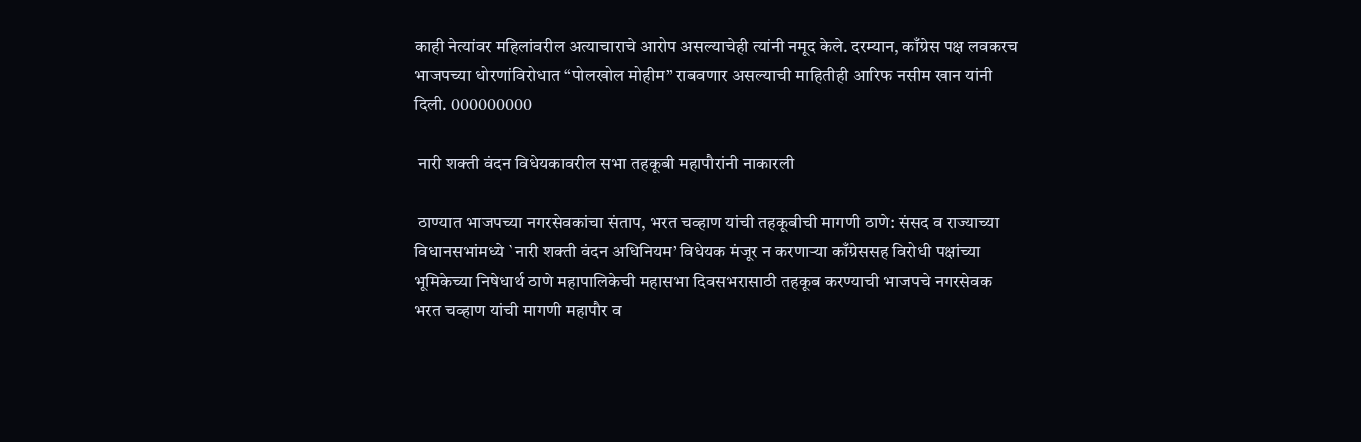काही नेत्यांवर महिलांवरील अत्याचाराचे आरोप असल्याचेही त्यांनी नमूद केले. दरम्यान, काँग्रेस पक्ष लवकरच भाजपच्या धोरणांविरोधात “पोलखोल मोहीम” राबवणार असल्याची माहितीही आरिफ नसीम खान यांनी दिली. 000000000

 नारी शक्ती वंदन विधेयकावरील सभा तहकूबी महापौरांनी नाकारली

 ठाण्यात भाजपच्या नगरसेवकांचा संताप, भरत चव्हाण यांची तहकूबीची मागणी ठाणे: संसद व राज्याच्या विधानसभांमध्ये `नारी शक्ती वंदन अधिनियम’ विधेयक मंजूर न करणाऱ्या काँग्रेससह विरोधी पक्षांच्या भूमिकेच्या निषेधार्थ ठाणे महापालिकेची महासभा दिवसभरासाठी तहकूब करण्याची भाजपचे नगरसेवक भरत चव्हाण यांची मागणी महापौर व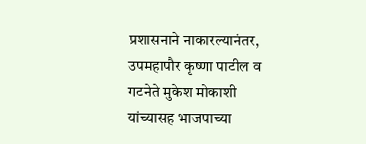प्रशासनाने नाकारल्यानंतर, उपमहापौर कृष्णा पाटील व गटनेते मुकेश मोकाशी यांच्यासह भाजपाच्या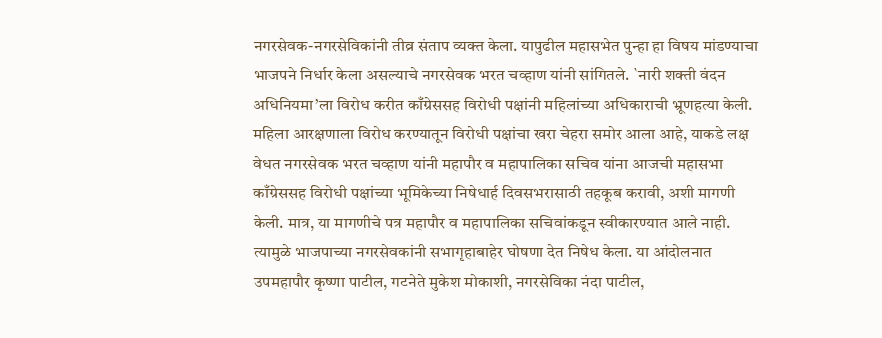नगरसेवक-नगरसेविकांनी तीव्र संताप व्यक्त केला. यापुढील महासभेत पुन्हा हा विषय मांडण्याचा भाजपने निर्धार केला असल्याचे नगरसेवक भरत चव्हाण यांनी सांगितले. `नारी शक्ती वंदन अधिनियमा’ला विरोध करीत काँग्रेससह विरोधी पक्षांनी महिलांच्या अधिकाराची भ्रूणहत्या केली. महिला आरक्षणाला विरोध करण्यातून विरोधी पक्षांचा खरा चेहरा समोर आला आहे, याकडे लक्ष वेधत नगरसेवक भरत चव्हाण यांनी महापौर व महापालिका सचिव यांना आजची महासभा काँग्रेससह विरोधी पक्षांच्या भूमिकेच्या निषेधार्ह दिवसभरासाठी तहकूब करावी, अशी मागणी केली. मात्र, या मागणीचे पत्र महापौर व महापालिका सचिवांकडून स्वीकारण्यात आले नाही. त्यामुळे भाजपाच्या नगरसेवकांनी सभागृहाबाहेर घोषणा देत निषेध केला. या आंदोलनात उपमहापौर कृष्णा पाटील, गटनेते मुकेश मोकाशी, नगरसेविका नंदा पाटील,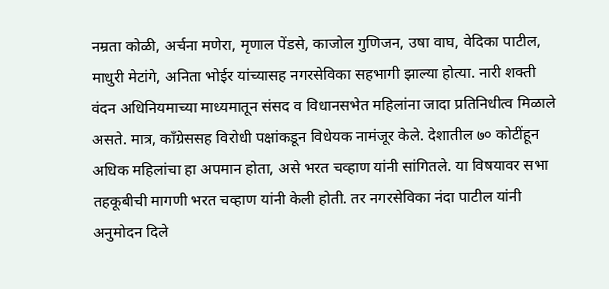नम्रता कोळी, अर्चना मणेरा, मृणाल पेंडसे, काजोल गुणिजन, उषा वाघ, वेदिका पाटील, माधुरी मेटांगे, अनिता भोईर यांच्यासह नगरसेविका सहभागी झाल्या होत्या. नारी शक्ती वंदन अधिनियमाच्या माध्यमातून संसद व विधानसभेत महिलांना जादा प्रतिनिधीत्व मिळाले असते. मात्र, काँग्रेससह विरोधी पक्षांकडून विधेयक नामंजूर केले. देशातील ७० कोटींहून अधिक महिलांचा हा अपमान होता, असे भरत चव्हाण यांनी सांगितले. या विषयावर सभा तहकूबीची मागणी भरत चव्हाण यांनी केली होती. तर नगरसेविका नंदा पाटील यांनी अनुमोदन दिले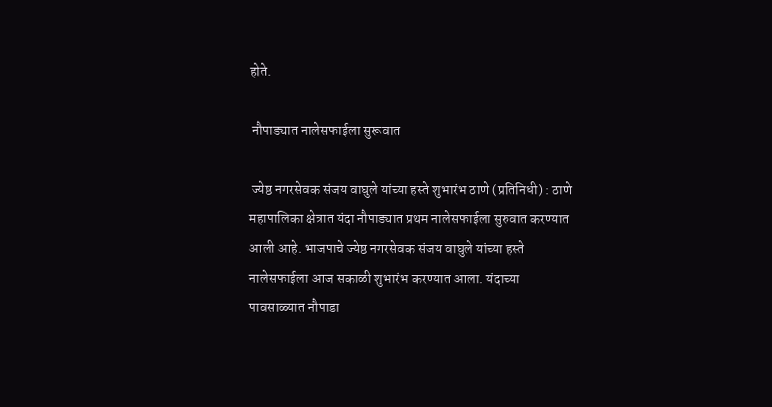होते.

 नौपाड्यात नालेसफाईला सुरूवात

 ज्येष्ठ नगरसेवक संजय वाघुले यांच्या हस्ते शुभारंभ ठाणे (प्रतिनिधी) : ठाणे महापालिका क्षेत्रात यंदा नौपाड्यात प्रथम नालेसफाईला सुरुवात करण्यात आली आहे. भाजपाचे ज्येष्ठ नगरसेवक संजय वाघुले यांच्या हस्ते नालेसफाईला आज सकाळी शुभारंभ करण्यात आला. यंदाच्या पावसाळ्यात नौपाडा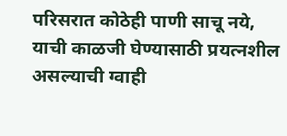परिसरात कोठेही पाणी साचू नये, याची काळजी घेण्यासाठी प्रयत्नशील असल्याची ग्वाही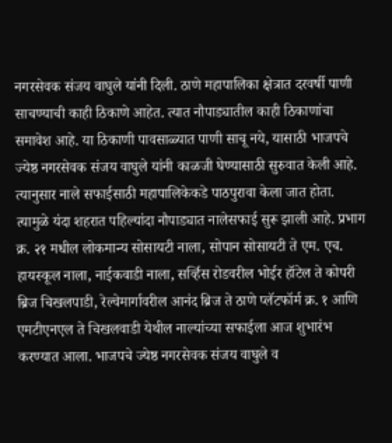नगरसेवक संजय वाघुले यांनी दिली. ठाणे महापालिका क्षेत्रात दरवर्षी पाणी साचण्याची काही ठिकाणे आहेत. त्यात नौपाड्यातील काही ठिकाणांचा समावेश आहे. या ठिकाणी पावसाळ्यात पाणी साचू नये, यासाठी भाजपचे ज्येष्ठ नगरसेवक संजय वाघुले यांनी काळजी घेण्यासाठी सुरुवात केली आहे. त्यानुसार नाले सफाईसाठी महापालिकेकडे पाठपुरावा केला जात होता. त्यामुळे यंदा शहरात पहिल्यांदा नौपाड्यात नालेसफाई सुरू झाली आहे. प्रभाग क्र. २१ मधील लोकमान्य सोसायटी नाला, सोपान सोसायटी ते एम. एच. हायस्कूल नाला, नाईकवाडी नाला, सर्व्हिस रोडवरील भोईर हॉटेल ते कोपरी ब्रिज चिखलपाडी, रेल्वेमार्गावरील आनंद ब्रिज ते ठाणे प्लॅटफॉर्म क्र. १ आणि एमटीएनएल ते चिखलवाडी येथील नाल्यांच्या सफाईला आज शुभारंभ करण्यात आला. भाजपचे ज्येष्ठ नगरसेवक संजय वाघुले व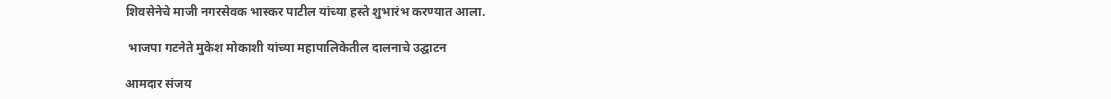शिवसेनेचे माजी नगरसेवक भास्कर पाटील यांच्या हस्ते शुभारंभ करण्यात आला.

 भाजपा गटनेते मुकेश मोकाशी यांच्या महापालिकेतील दालनाचे उद्घाटन

आमदार संजय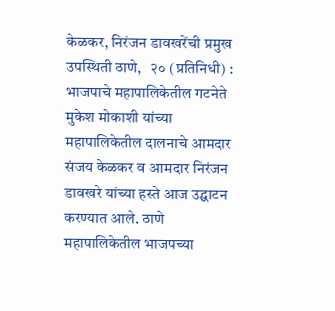केळकर, निरंजन डावखरेंची प्रमुख उपस्थिती ठाणे,   २० (प्रतिनिधी) : भाजपाचे महापालिकेतील गटनेते मुकेश मोकाशी यांच्या महापालिकेतील दालनाचे आमदार संजय केळकर व आमदार निरंजन डावखरे यांच्या हस्ते आज उद्घाटन करण्यात आले. ठाणे महापालिकेतील भाजपच्या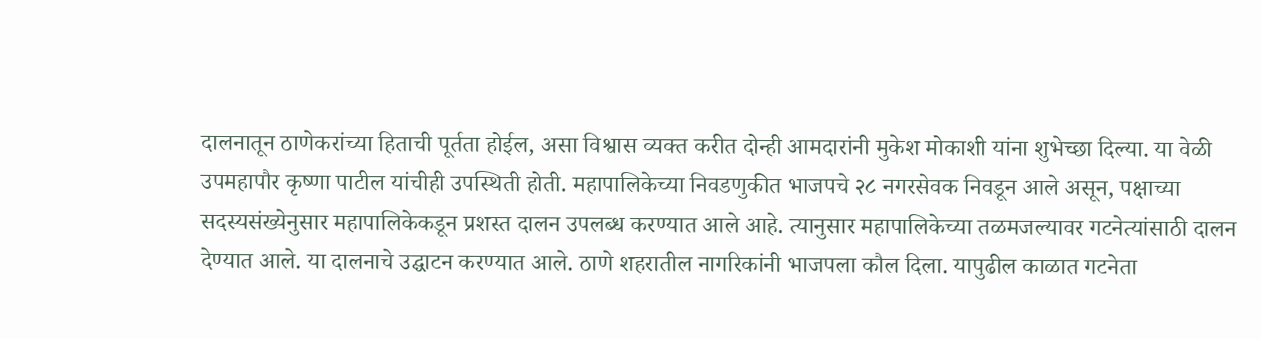दालनातून ठाणेकरांच्या हिताची पूर्तता होईल, असा विश्वास व्यक्त करीत दोन्ही आमदारांनी मुकेश मोकाशी यांना शुभेच्छा दिल्या. या वेळी उपमहापौर कृष्णा पाटील यांचीही उपस्थिती होती. महापालिकेच्या निवडणुकीत भाजपचे २८ नगरसेवक निवडून आले असून, पक्षाच्या सदस्यसंख्येनुसार महापालिकेकडून प्रशस्त दालन उपलब्ध करण्यात आले आहे. त्यानुसार महापालिकेच्या तळमजल्यावर गटनेत्यांसाठी दालन देण्यात आले. या दालनाचे उद्घाटन करण्यात आले. ठाणे शहरातील नागरिकांनी भाजपला कौल दिला. यापुढील काळात गटनेता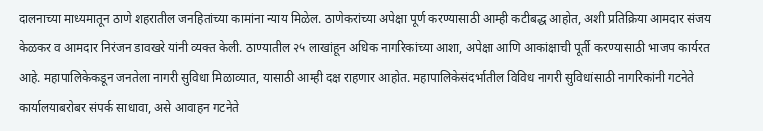दालनाच्या माध्यमातून ठाणे शहरातील जनहितांच्या कामांना न्याय मिळेल. ठाणेकरांच्या अपेक्षा पूर्ण करण्यासाठी आम्ही कटीबद्ध आहोत, अशी प्रतिक्रिया आमदार संजय केळकर व आमदार निरंजन डावखरे यांनी व्यक्त केली. ठाण्यातील २५ लाखांहून अधिक नागरिकांच्या आशा, अपेक्षा आणि आकांक्षाची पूर्ती करण्यासाठी भाजप कार्यरत आहे. महापालिकेकडून जनतेला नागरी सुविधा मिळाव्यात, यासाठी आम्ही दक्ष राहणार आहोत. महापालिकेसंदर्भातील विविध नागरी सुविधांसाठी नागरिकांनी गटनेते कार्यालयाबरोबर संपर्क साधावा, असे आवाहन गटनेते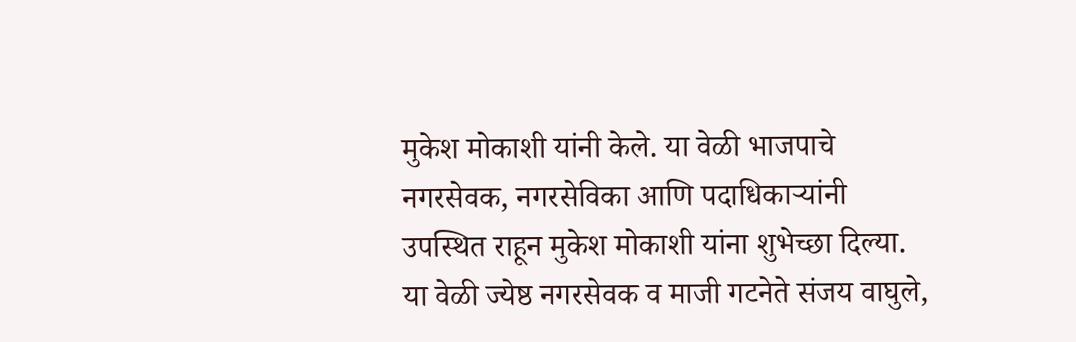मुकेश मोकाशी यांनी केले. या वेळी भाजपाचे नगरसेवक, नगरसेविका आणि पदाधिकाऱ्यांनी उपस्थित राहून मुकेश मोकाशी यांना शुभेच्छा दिल्या. या वेळी ज्येष्ठ नगरसेवक व माजी गटनेते संजय वाघुले,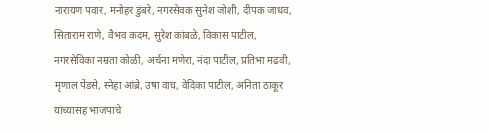नारायण पवार, मनोहर डुंबरे, नगरसेवक सुनेश जोशी, दीपक जाधव, सिताराम राणे, वैभव कदम, सुरेश कांबळे, विकास पाटील, नगरसेविका नम्रता कोळी, अर्चना मणेरा, नंदा पाटील, प्रतिभा मढवी, मृणाल पेंडसे, स्नेहा आंब्रे, उषा वाघ, वेदिका पाटील, अनिता ठाकूर यांच्यासह भाजपाचे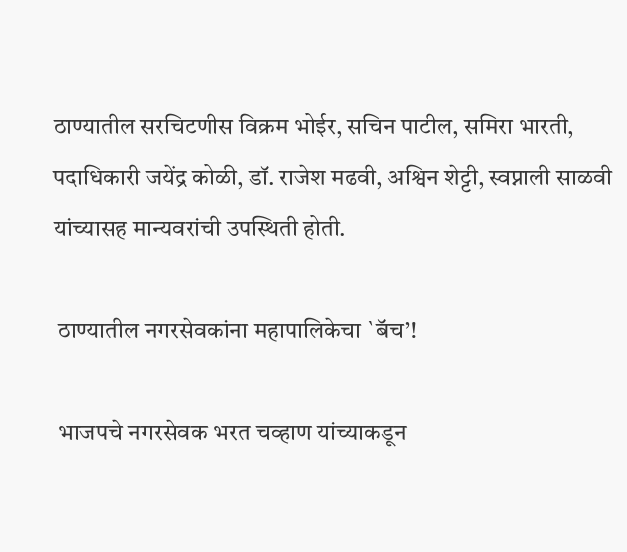ठाण्यातील सरचिटणीस विक्रम भोईर, सचिन पाटील, समिरा भारती, पदाधिकारी जयेंद्र कोळी, डॉ. राजेश मढवी, अश्विन शेट्टी, स्वप्नाली साळवी यांच्यासह मान्यवरांची उपस्थिती होती.

 ठाण्यातील नगरसेवकांना महापालिकेचा `बॅच’!

 भाजपचे नगरसेवक भरत चव्हाण यांच्याकडून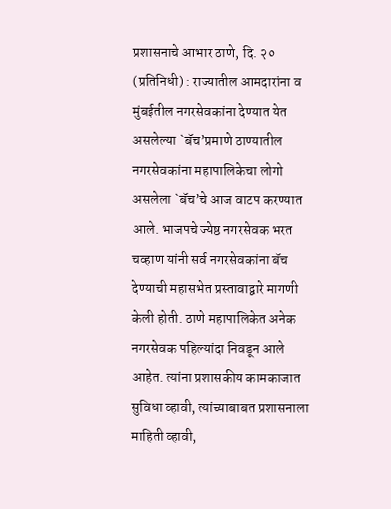प्रशासनाचे आभार ठाणे, दि. २० (प्रतिनिधी) : राज्यातील आमदारांना व मुंबईतील नगरसेवकांना देण्यात येत असलेल्या `बॅच’प्रमाणे ठाण्यातील नगरसेवकांना महापालिकेचा लोगो असलेला `बॅच’चे आज वाटप करण्यात आले. भाजपचे ज्येष्ठ नगरसेवक भरत चव्हाण यांनी सर्व नगरसेवकांना बॅच देण्याची महासभेत प्रस्तावाद्वारे मागणी केली होती. ठाणे महापालिकेत अनेक नगरसेवक पहिल्यांदा निवडून आले आहेत. त्यांना प्रशासकीय कामकाजात सुविधा व्हावी, त्यांच्याबाबत प्रशासनाला माहिती व्हावी,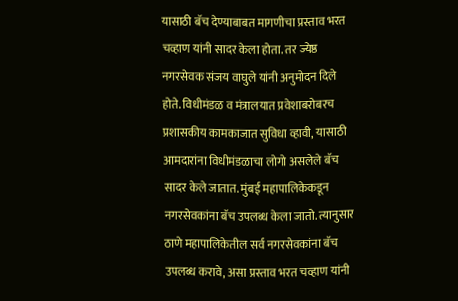यासाठी बॅच देण्याबाबत मागणीचा प्रस्ताव भरत चव्हाण यांनी सादर केला होता. तर ज्येष्ठ नगरसेवक संजय वाघुले यांनी अनुमोदन दिले होते. विधीमंडळ व मंत्रालयात प्रवेशाबरोबरच प्रशासकीय कामकाजात सुविधा व्हावी, यासाठी आमदारांना विधीमंडळाचा लोगो असलेले बॅच सादर केले जातात. मुंबई महापालिकेकडून नगरसेवकांना बॅच उपलब्ध केला जातो. त्यानुसार ठाणे महापालिकेतील सर्व नगरसेवकांना बॅच उपलब्ध करावे, असा प्रस्ताव भरत चव्हाण यांनी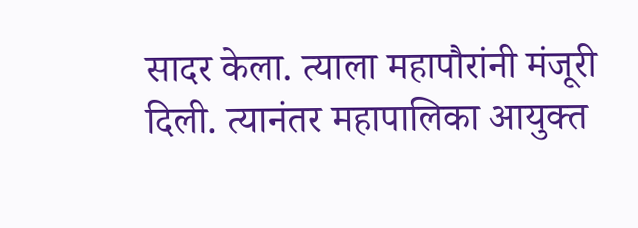सादर केला. त्याला महापौरांनी मंजूरी दिली. त्यानंतर महापालिका आयुक्त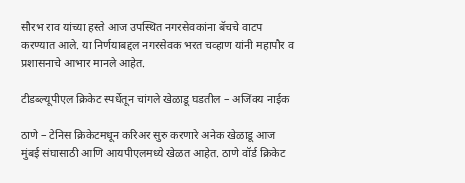सौरभ राव यांच्या हस्ते आज उपस्थित नगरसेवकांना बॅचचे वाटप करण्यात आले. या निर्णयाबद्दल नगरसेवक भरत चव्हाण यांनी महापौर व प्रशासनाचे आभार मानले आहेत.

टीडब्ल्यूपीएल क्रिकेट स्पर्धेतून चांगले खेळाडू घडतील – अजिंक्य नाईक

ठाणे – टेनिस क्रिकेटमधून करिअर सुरु करणारे अनेक खेळाडू आज मुंबई संघासाठी आणि आयपीएलमध्ये खेळत आहेत. ठाणे वॉर्ड क्रिकेट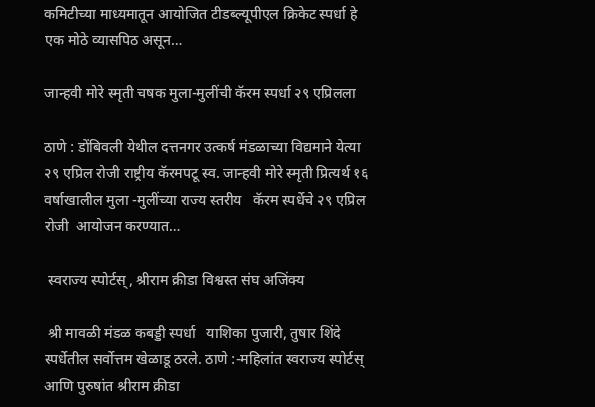कमिटीच्या माध्यमातून आयोजित टीडब्ल्यूपीएल क्रिकेट स्पर्धा हे एक मोठे व्यासपिठ असून…

जान्हवी मोरे स्मृती चषक मुला-मुलींची कॅरम स्पर्धा २९ एप्रिलला

ठाणे : डोंबिवली येथील दत्तनगर उत्कर्ष मंडळाच्या विद्यमाने येत्या २९ एप्रिल रोजी राष्ट्रीय कॅरमपटू स्व. जान्हवी मोरे स्मृती प्रित्यर्थ १६ वर्षाखालील‌ मुला -मुलींच्या राज्य स्तरीय   कॅरम स्पर्धेचे २९ एप्रिल रोजी  आयोजन करण्यात…

 स्वराज्य स्पोर्टस्, श्रीराम क्रीडा विश्वस्त संघ अजिंक्य

 श्री मावळी मंडळ कबड्डी स्पर्धा   याशिका पुजारी, तुषार शिंदे स्पर्धेतील सर्वोत्तम खेळाडू ठरले. ठाणे :-महिलांत स्वराज्य स्पोर्टस् आणि पुरुषांत श्रीराम क्रीडा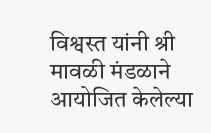विश्वस्त यांनी श्री मावळी मंडळाने आयोजित केलेल्या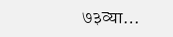७३व्या…